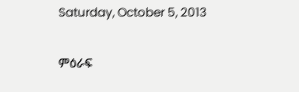Saturday, October 5, 2013

ምዕራፍ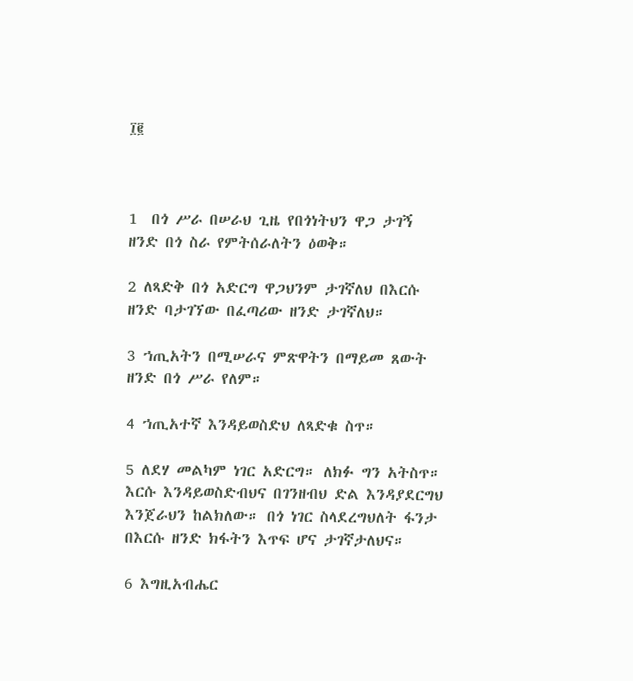፲፪



1  በጎ ሥራ በሠራህ ጊዜ የበጎነትህን ዋጋ ታገኝ ዘንድ በጎ ስራ የምትሰራለትን ዕወቅ።

2 ለጻድቅ በጎ አድርግ ዋጋህንም ታገኛለህ በእርሱ ዘንድ ባታገኘው በፈጣሪው ዘንድ ታገኛለህ።

3 ኀጢአትን በሚሠራና ምጽዋትን በማይመ ጸውት ዘንድ በጎ ሥራ የለም።

4 ኀጢአተኛ እንዳይወስድህ ለጻድቁ ስጥ።

5 ለደሃ መልካም ነገር አድርግ። ለክፉ ግን አትስጥ። እርሱ እንዳይወስድብህና በገንዘብህ ድል እንዳያደርግህ እንጀራህን ከልክለው። በጎ ነገር ስላደረግህለት ፋንታ በእርሱ ዘንድ ክፋትን እጥፍ ሆና ታገኛታለህና።

6 እግዚአብሔር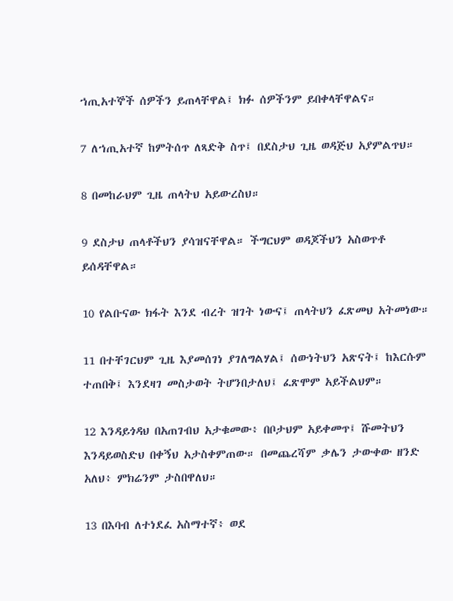ኀጢአተኞች ሰዎችን ይጠላቸዋል፤ ክፉ ሰዎችንም ይበቀላቸዋልና።

7 ለኀጢአተኛ ከምትሰጥ ለጻድቅ ስጥ፤ በደስታህ ጊዜ ወዳጅህ አያምልጥህ።

8 በመከራህም ጊዜ ጠላትህ አይውረስህ።

9 ደስታህ ጠላቶችህን ያሳዝናቸዋል። ችግርህም ወዳጆችህን አስወጥቶ ይሰዳቸዋል።

10 የልቡናው ክፋት እንደ ብረት ዝገት ነውና፤ ጠላትህን ፈጽመህ አትመነው።

11 በተቸገርህም ጊዜ እያመሰገነ ያገለግልሃል፤ ሰውነትህን አጽናት፤ ከእርሱም ተጠበቅ፤ እንደዛገ መስታወት ትሆንበታለህ፤ ፈጽሞም አይችልህም።

12 እንዳይጎዳህ በአጠገብህ አታቁመው፥ በቦታህም አይቀመጥ፤ ሹመትህን እንዳይወስድህ በቀኝህ አታስቀምጠው። በመጨረሻም ቃሌን ታውቀው ዘንድ አለህ፥ ምክሬንም ታስበዋለህ።

13 በእባብ ለተነደፈ አስማተኛ፥ ወደ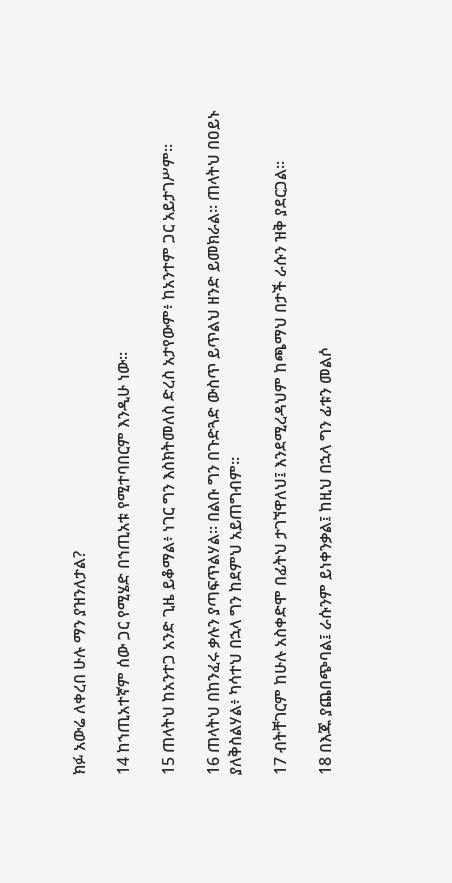ክፉ አውሬ ለቀረበ ሁሉ ማን ያዝንለታል?

14 ከኀጢአተኛም ሰው ጋር የሚሄድ በኀጢአቱ የሚተባበርም እንዲሁ ነው።

15 ጠላትህ ከአንተጋ አንድ ጊዜ ይቆማል፥ ነገር ግን እስክትመለስ ድረስ አታየውም፥ ከአንተም ጋር አይታገሥም።

16 ጠላትህ በከንፈሩ ቃሉን ያጣፍጥልሃል። በልቡ ግን በጉድጓድ ውስጥ ይጥልህ ዘንድ ይመክራል። ጠላትህ በዐይኑ ያለቅስልሃል፥ ካሳተህ በኋላ ግን ከደምህ አይጠግብም።

17 ብትቸገርም ከሁሉ አስቀድሞ በፊትህ ታገኘዋለህ፤ እንደሚረዳህም ከጫማህ በታች ራሱን ዝቅ ያደርጋል።

18 በእጁ ያጨበጭባል፤ ራሱንም ይነቀንቃል፤ ከዚህ በኋላ ግን ፊቱን መልሶ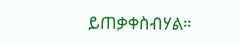ይጠቃቀስብሃል።